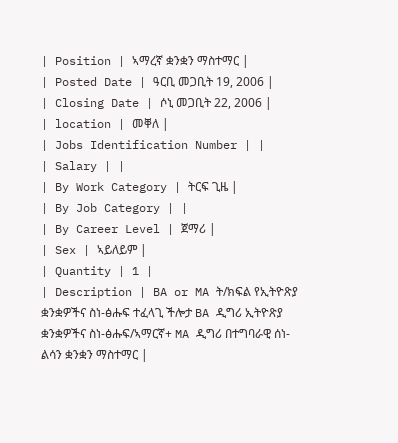| Position | ኣማረኛ ቋንቋን ማስተማር |
| Posted Date | ዓርቢ መጋቢት 19, 2006 |
| Closing Date | ሶኒ መጋቢት 22, 2006 |
| location | መቐለ |
| Jobs Identification Number | |
| Salary | |
| By Work Category | ትርፍ ጊዜ |
| By Job Category | |
| By Career Level | ጀማሪ |
| Sex | ኣይለይም |
| Quantity | 1 |
| Description | BA or MA ት/ክፍል የኢትዮጽያ ቋንቋዎችና ስነ-ፅሑፍ ተፈላጊ ችሎታ BA ዲግሪ ኢትዮጽያ ቋንቋዎችና ስነ-ፅሑፍ/ኣማርኛ+ MA ዲግሪ በተግባራዊ ሰነ-ልሳን ቋንቋን ማስተማር |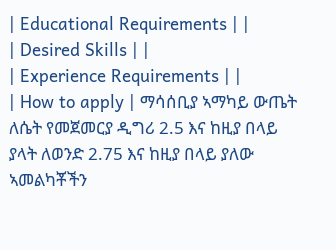| Educational Requirements | |
| Desired Skills | |
| Experience Requirements | |
| How to apply | ማሳሰቢያ ኣማካይ ውጤት ለሴት የመጀመርያ ዲግሪ 2.5 እና ከዚያ በላይ ያላት ለወንድ 2.75 እና ከዚያ በላይ ያለው ኣመልካቾችን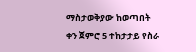ማስታወቅያው ከወጣበት ቀን ጀምሮ 5 ተከታታይ የስራ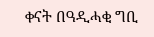ቀናት በዓዲሓቂ ግቢ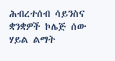ሕብረተሰብ ሳይንስና ቋንቋዎች ኮሌጅ ሰው ሃይል ልማት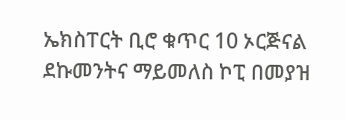ኤክስፐርት ቢሮ ቁጥር 10 ኦርጅናል ደኩመንትና ማይመለስ ኮፒ በመያዝ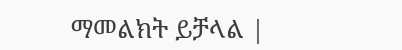ማመልክት ይቻላል |